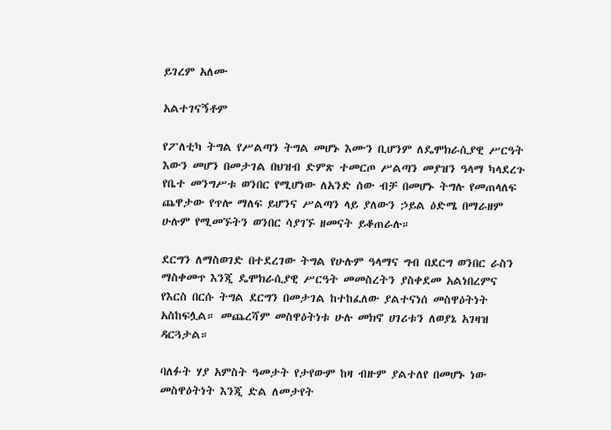ይገረም አለሙ

አልተገናኝቶም

የፖለቲካ ትግል የሥልጣን ትግል መሆኑ እሙን ቢሆንም ለዴሞክራሲያዊ ሥርዓት እውን መሆን በመታገል በህዝብ ድምጽ ተመርጦ ሥልጣን መያዝን ዓላማ ካላደረጉ የቤተ መንግሥቱ ወንበር የሚሆነው ለአንድ ሰው ብቻ በመሆኑ ትግሉ የመጠላለፍ ጨዋታው የጥሎ ማለፍ ይሆንና ሥልጣን ላይ ያለውን ኃይል ዕድሜ በማራዘም ሁሉም የሚመኙትን ወንበር ሳያገኙ ዘመናት ይቆጠራሉ።

ደርግን ለማስወገድ በተደረገው ትግል የሁሉም ዓላማና ግብ በደርግ ወንበር ራስን ማስቀመጥ እንጂ ዴሞክራሲያዊ ሥርዓት መመስረትን ያስቀደመ አልነበረምና የእርስ በርሱ ትግል ደርግን በመታገል ከተከፈለው ያልተናነሰ መስዋዕትነት አስከፍሏል። መጨረሻም መስዋዕትነቱ ሁሉ መክኖ ሀገሪቱን ለወያኔ አገዛዝ ዳርጓታል።

ባለፉት ሃያ አምስት ዓመታት የታየውም ከዛ ብዙም ያልተለየ በመሆኑ ነው መስዋዕትነት እንጂ ድል ለመታየት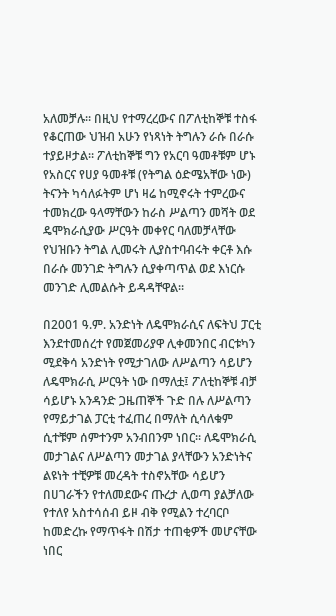አለመቻሉ። በዚህ የተማረረውና በፖለቲከኞቹ ተስፋ የቆርጠው ህዝብ አሁን የነጻነት ትግሉን ራሱ በራሱ ተያይዞታል። ፖለቲከኞቹ ግን የአርባ ዓመቶቹም ሆኑ የአስርና የሀያ ዓመቶቹ (የትግል ዕድሜአቸው ነው) ትናንት ካሳለፉትም ሆነ ዛሬ ከሚኖሩት ተምረውና ተመክረው ዓላማቸውን ከራስ ሥልጣን መሻት ወደ ዴሞክራሲያው ሥርዓት መቀየር ባለመቻላቸው የህዝቡን ትግል ሊመሩት ሊያስተባብሩት ቀርቶ እሱ በራሱ መንገድ ትግሉን ሲያቀጣጥል ወደ እነርሱ መንገድ ሊመልሱት ይዳዳቸዋል።

በ2001 ዓ.ም. አንድነት ለዴሞክራሲና ለፍትህ ፓርቲ እንደተመሰረተ የመጀመሪያዋ ሊቀመንበር ብርቱካን ሚደቅሳ አንድነት የሚታገለው ለሥልጣን ሳይሆን ለዴሞክራሲ ሥርዓት ነው በማለቷ፤ ፖለቲከኞቹ ብቻ ሳይሆኑ አንዳንድ ጋዜጠኞች ጉድ በሉ ለሥልጣን የማይታገል ፓርቲ ተፈጠረ በማለት ሲሳለቁም ሲተቹም ሰምተንም አንብበንም ነበር። ለዴሞክራሲ መታገልና ለሥልጣን መታገል ያላቸውን አንድነትና ልዩነት ተቺዎቹ መረዳት ተስኖአቸው ሳይሆን በሀገራችን የተለመደውና ጡረታ ሊወጣ ያልቻለው የተለየ አስተሳሰብ ይዞ ብቅ የሚልን ተረባርቦ ከመድረኩ የማጥፋት በሽታ ተጠቂዎች መሆናቸው ነበር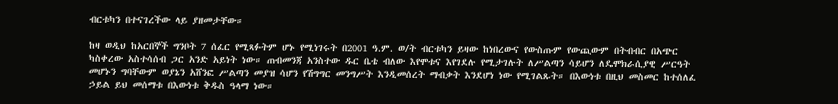ብርቱካን በተናገረችው ላይ ያዘመታቸው።

ከዛ ወዲህ ከአርበኞች ግንቦት 7 ሰፈር የሚጻፉትም ሆኑ የሚነገሩት በ2001 ዓ.ም. ወ/ት ብርቱካን ይዛው ከነበረውና የውስጡም የውጪውም በትብብር በአጭር ካስቀረው አስተሳሰብ ጋር አንድ አይነት ነው። ጠብመንጃ አንስተው ዱር ቤቴ ብለው እየሞቱና እየገደሉ የሚታገሉት ለሥልጣን ሳይሆን ለዴሞክራሲያዊ ሥርዓት መሆኑን ግባቸውም ወያኔን አሸንፎ ሥልጣን መያዝ ሳሆን የሽግግር መንግሥት እንዲመሰረት ማብቃት እንደሆነ ነው የሚገልጹት። በእውነቱ በዚህ መስመር ከተሰለፈ ኃይል ይህ መሰማቱ በእውነቱ ቅዱስ ዓላማ ነው።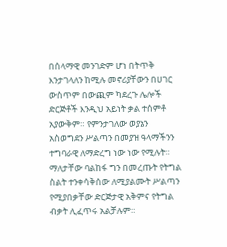በሰላማዊ መንገድም ሆነ በትጥቅ እንታገላለን ከሚሉ መኖሪያቸውን በሀገር ውስጥም በውጪም ካደረጉ ሌሎች ድርጅቶች እንዲህ አይነት ቃል ተሰምቶ አያውቅም። የምንታገለው ወያኔን አስወግደን ሥልጣን በመያዝ ዓላማችንን ተግባራዊ ለማድረግ ነው ነው የሚሉት። ማለታቸው ባልከፋ ግን በመረጡት የትግል ስልት ተንቀሳቅሰው ለሚያልሙት ሥልጣን የሚያበቃቸው ድርጅታዊ አቅምና የትግል ብቃት ሊፈጥሩ አልቻሉም።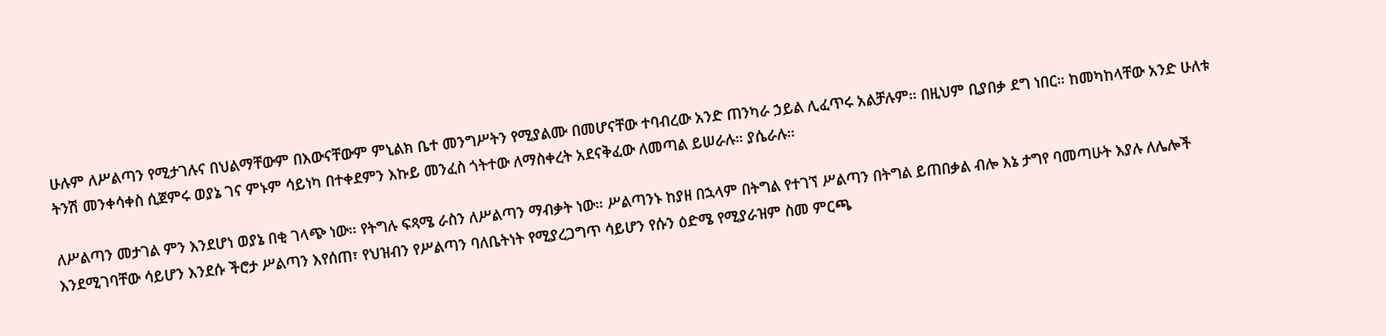ሁሉም ለሥልጣን የሚታገሉና በህልማቸውም በእውናቸውም ምኒልክ ቤተ መንግሥትን የሚያልሙ በመሆናቸው ተባብረው አንድ ጠንካራ ኃይል ሊፈጥሩ አልቻሉም። በዚህም ቢያበቃ ደግ ነበር። ከመካከላቸው አንድ ሁለቱ ትንሽ መንቀሳቀስ ሲጀምሩ ወያኔ ገና ምኑም ሳይነካ በተቀደምን እኩይ መንፈስ ጎትተው ለማስቀረት አደናቅፈው ለመጣል ይሠራሉ። ያሴራሉ።

ለሥልጣን መታገል ምን እንደሆነ ወያኔ በቂ ገላጭ ነው። የትግሉ ፍጻሜ ራስን ለሥልጣን ማብቃት ነው። ሥልጣንኑ ከያዘ በኋላም በትግል የተገኘ ሥልጣን በትግል ይጠበቃል ብሎ እኔ ታግየ ባመጣሁት እያሉ ለሌሎች እንደሚገባቸው ሳይሆን እንደሱ ችሮታ ሥልጣን እየሰጠ፣ የህዝብን የሥልጣን ባለቤትነት የሚያረጋግጥ ሳይሆን የሱን ዕድሜ የሚያራዝም ስመ ምርጫ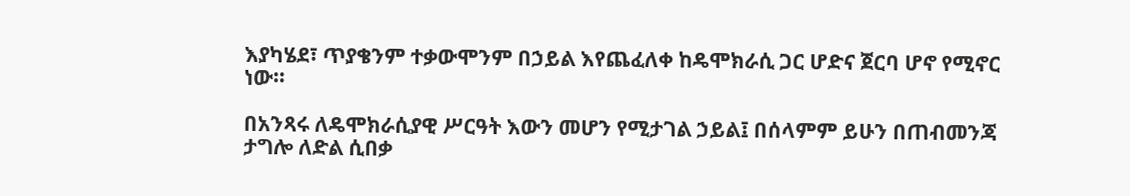እያካሄደ፣ ጥያቄንም ተቃውሞንም በኃይል እየጨፈለቀ ከዴሞክራሲ ጋር ሆድና ጀርባ ሆኖ የሚኖር ነው።

በአንጻሩ ለዴሞክራሲያዊ ሥርዓት እውን መሆን የሚታገል ኃይል፤ በሰላምም ይሁን በጠብመንጃ ታግሎ ለድል ሲበቃ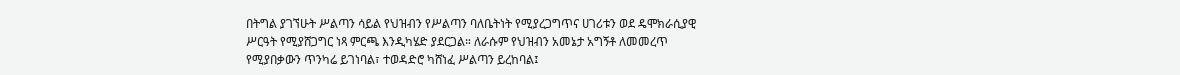በትግል ያገኘሁት ሥልጣን ሳይል የህዝብን የሥልጣን ባለቤትነት የሚያረጋግጥና ሀገሪቱን ወደ ዴሞክራሲያዊ ሥርዓት የሚያሸጋግር ነጻ ምርጫ እንዲካሄድ ያደርጋል። ለራሱም የህዝብን አመኔታ አግኝቶ ለመመረጥ የሚያበቃውን ጥንካሬ ይገነባል፣ ተወዳድሮ ካሸነፈ ሥልጣን ይረከባል፤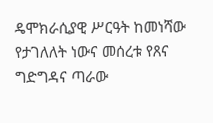ዴሞክራሲያዊ ሥርዓት ከመነሻው የታገለለት ነውና መሰረቱ የጸና ግድግዳና ጣራው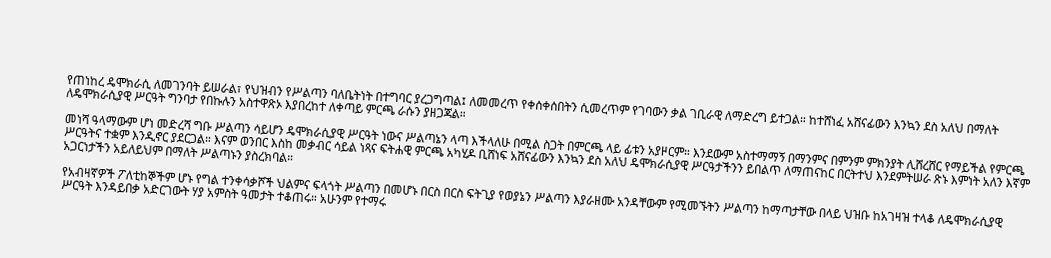የጠነከረ ዴሞክራሲ ለመገንባት ይሠራል፣ የህዝብን የሥልጣን ባለቤትነት በተግባር ያረጋግጣል፤ ለመመረጥ የቀሰቀሰበትን ሲመረጥም የገባውን ቃል ገቢራዊ ለማድረግ ይተጋል። ከተሸነፈ አሸናፊውን እንኳን ደስ አለህ በማለት ለዴሞክራሲያዊ ሥርዓት ግንባታ የበኩሉን አስተዋጽኦ እያበረከተ ለቀጣይ ምርጫ ራሱን ያዘጋጃል።

መነሻ ዓላማውም ሆነ መድረሻ ግቡ ሥልጣን ሳይሆን ዴሞክራሲያዊ ሥርዓት ነውና ሥልጣኔን ላጣ እችላለሁ በሚል ስጋት በምርጫ ላይ ፊቱን አያዞርም። እንደውም አስተማማኝ በማንምና በምንም ምክንያት ሊሸረሸር የማይችል የምርጫ ሥርዓትና ተቋም እንዲኖር ያደርጋል። እናም ወንበር እስከ መቃብር ሳይል ነጻና ፍትሐዊ ምርጫ አካሂዶ ቢሸነፍ አሸናፊውን እንኳን ደስ አለህ ዴሞክራሲያዊ ሥርዓታችንን ይበልጥ ለማጠናከር በርትተህ እንደምትሠራ ጽኑ እምነት አለን እኛም አጋርነታችን አይለይህም በማለት ሥልጣኑን ያስረክባል።

የአብዛኛዎች ፖለቲከኞችም ሆኑ የግል ተንቀሳቃሾች ህልምና ፍላጎት ሥልጣን በመሆኑ በርስ በርስ ፍትጊያ የወያኔን ሥልጣን እያራዘሙ አንዳቸውም የሚመኙትን ሥልጣን ከማጣታቸው በላይ ህዝቡ ከአገዛዝ ተላቆ ለዴሞክራሲያዊ ሥርዓት እንዳይበቃ አድርገውት ሃያ አምስት ዓመታት ተቆጠሩ። አሁንም የተማሩ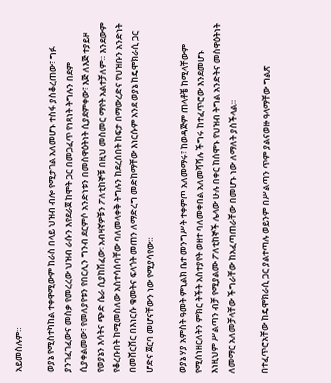አይመስሉም።

ወያኔ የሚስተካከል ተቀዋሚውም ከራስ በላይ ህዝብ ብሎ የሚታገል አለመሆኑ ተስፋ ያስቆረጠው፣ ግፉ ያንገፈገፈውና መስቃ የመረረው ህዝብ ራሱን እየደራጀ ከሞት ጋር በመጋፈጥ የነጻነት ትግሉን በደም ሲያቀልመው፣ የመለያየቱን የበርሊን ግንብ ደርምሶ አንድነቱን በመስዋዕትነት ሲያደምቀው፣ እጅ ለእጅ ተያይዞ የወያኔን እሳትና ጭድ ሴራ ሲያከሽፈው፡ አብዛኛዎቹን ፖለቲከኞቹ በዚህ መስመር ማየት አልተቻለም። እንደውም የቆረቡበት ከሚመስለው አስተሳሰባቸው ባለመላቀቅ ትግሉን ከደረሰበት ከፍታ በማውረድና የህዝቡን አንድነት በመሸርሸር በእነርሱ ቁመትና ፍላጎት መጠን ለማድረግ መድከማቸው እነርሱም አንደ ወያኔ ከዴሞክራሲ ጋር ሆድና ጀርባ መሆናቸውን ነው የሚያሳየው።

ወያኔ ሃያ አምስት ዓመት ምኒልክ ቤተ መንግሥት ተቀምጦ አለመማሩ፣ ከወዳጅም ጠላቶቼ ከሚላቸውም የሚሰነዘርለትን ምክር ትችት አስተያየት ወዘተ ባለመቀበል አለመሻሻሉ ችግሩ ከተፈጥሮው እንደመሆኑ እነዚህም ሥልጣን ብቻ የሚያልሙ ፖለቲከኞች ሌላው ሁሉ በቀር ከሰሞኑ የህዝብ ትግል አንድትና መስዋዕትነት ለመማር አለመቻላቸው ችግራቸው ከአፈጣጠራቸው በመሆኑ ነው ለማለት ያስችላል።

በተፈጥሮአቸው ከዴሞክራሲ ጋር ያልተጣሉ ወይንም በሥልጣን ጥም ያልናወዙ ዓላማቸው ግልጽ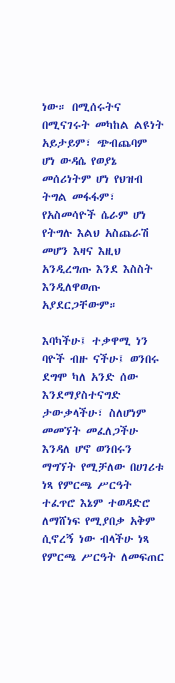ነው። በሚሰሩትና በሚናገሩት መካከል ልዩነት አይታይም፣ ጭብጨባም ሆነ ውዳሴ የወያኔ መሰሪነትም ሆነ የህዝብ ትግል መፋፋም፣ የአስመሳዮች ሴራም ሆነ የትግሉ እልህ አስጨራሽ መሆን እዛና እዚህ አንዲረግጡ እንደ እስስት እንዲለዋወጡ አያደርጋቸውም።

እባካችሁ፤ ተቃዋሚ ነን ባዮች ብዙ ናችሁ፤ ወንበሩ ደግሞ ካለ አንድ ሰው እንደማያስተናግድ ታውቃላችሁ፣ ስለሆነም መመኘት መፈለጋችሁ እንዳለ ሆኖ ወንበሩን ማግኘት የሚቻለው በሀገሪቱ ነጻ የምርጫ ሥርዓት ተፈጥሮ እኔም ተወዳድሮ ለማሸነፍ የሚያበቃ አቅም ሲኖረኝ ነው ብላችሁ ነጻ የምርጫ ሥርዓት ለመፍጠር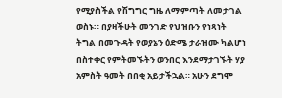የሚያስችል የሽግግር ግዜ ለማምጣት ለመታገል ወስኑ። በያዛችሁት መንገድ የህዝቡን የነጻነት ትግል በመጉዳት የወያኔን ዕድሜ ታራዝሙ ካልሆነ በስተቀር የምትመኙትን ወንበር እንደማታገኙት ሃያ አምስት ዓመት በበቂ አይታችኋል። አሁን ደግሞ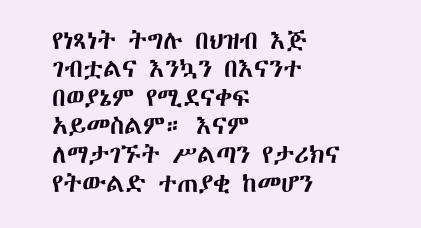የነጻነት ትግሉ በህዝብ እጅ ገብቷልና እንኳን በእናንተ በወያኔም የሚደናቀፍ አይመስልም። እናም ለማታገኙት ሥልጣን የታሪክና የትውልድ ተጠያቂ ከመሆን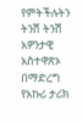የምትችሉትን ትንሽ ትንሽ አዎንታዊ አስተዋጽኦ በማድረግ የአኩሪ ታሪክ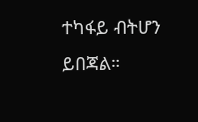ተካፋይ ብትሆን ይበጃል።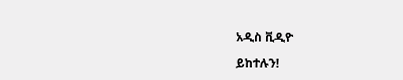አዲስ ቪዲዮ

ይከተሉን!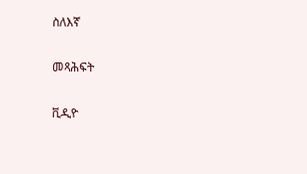ስለእኛ

መጻሕፍት

ቪዲዮ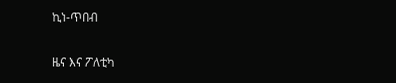ኪነ-ጥበብ

ዜና እና ፖለቲካ